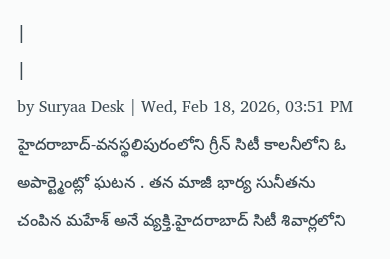|
|
by Suryaa Desk | Wed, Feb 18, 2026, 03:51 PM
హైదరాబాద్-వనస్థలిపురంలోని గ్రీన్ సిటీ కాలనీలోని ఓ అపార్ట్మెంట్లో ఘటన . తన మాజీ భార్య సునీతను చంపిన మహేశ్ అనే వ్యక్తి.హైదరాబాద్ సిటీ శివార్లలోని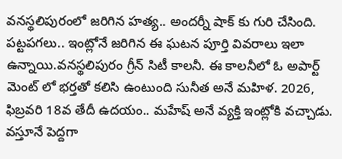వనస్థలిపురంలో జరిగిన హత్య.. అందర్నీ షాక్ కు గురి చేసింది. పట్టపగలు.. ఇంట్లోనే జరిగిన ఈ ఘటన పూర్తి వివరాలు ఇలా ఉన్నాయి.వనస్థలిపురం గ్రీన్ సిటీ కాలనీ. ఈ కాలనీలో ఓ అపార్ట్ మెంట్ లో భర్తతో కలిసి ఉంటుంది సునీత అనే మహిళ. 2026, ఫిబ్రవరి 18వ తేదీ ఉదయం.. మహేష్ అనే వ్యక్తి ఇంట్లోకి వచ్చాడు. వస్తూనే పెద్దగా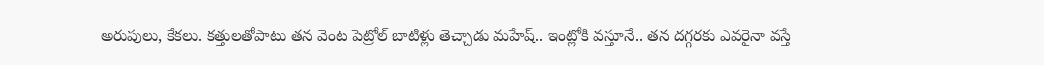అరుపులు, కేకలు. కత్తులతోపాటు తన వెంట పెట్రోల్ బాటిళ్లు తెచ్చాడు మహేష్.. ఇంట్లోకి వస్తూనే.. తన దగ్గరకు ఎవరైనా వస్తే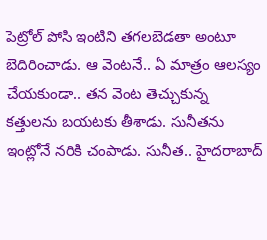పెట్రోల్ పోసి ఇంటిని తగలబెడతా అంటూ బెదిరించాడు. ఆ వెంటనే.. ఏ మాత్రం ఆలస్యం చేయకుండా.. తన వెంట తెచ్చుకున్న కత్తులను బయటకు తీశాడు. సునీతను ఇంట్లోనే నరికి చంపాడు. సునీత.. హైదరాబాద్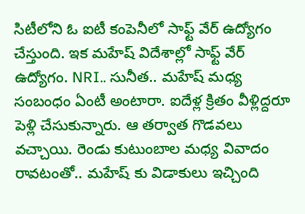సిటీలోని ఓ ఐటీ కంపెనీలో సాఫ్ట్ వేర్ ఉద్యోగం చేస్తుంది. ఇక మహేష్ విదేశాల్లో సాఫ్ట్ వేర్ ఉద్యోగం. NRI.. సునీత.. మహేష్ మధ్య సంబంధం ఏంటీ అంటారా. ఐదేళ్ల క్రితం వీళ్లిద్దరూ పెళ్లి చేసుకున్నారు. ఆ తర్వాత గొడవలు వచ్చాయి. రెండు కుటుంబాల మధ్య వివాదం రావటంతో.. మహేష్ కు విడాకులు ఇచ్చింది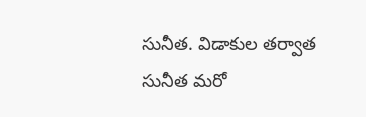సునీత. విడాకుల తర్వాత సునీత మరో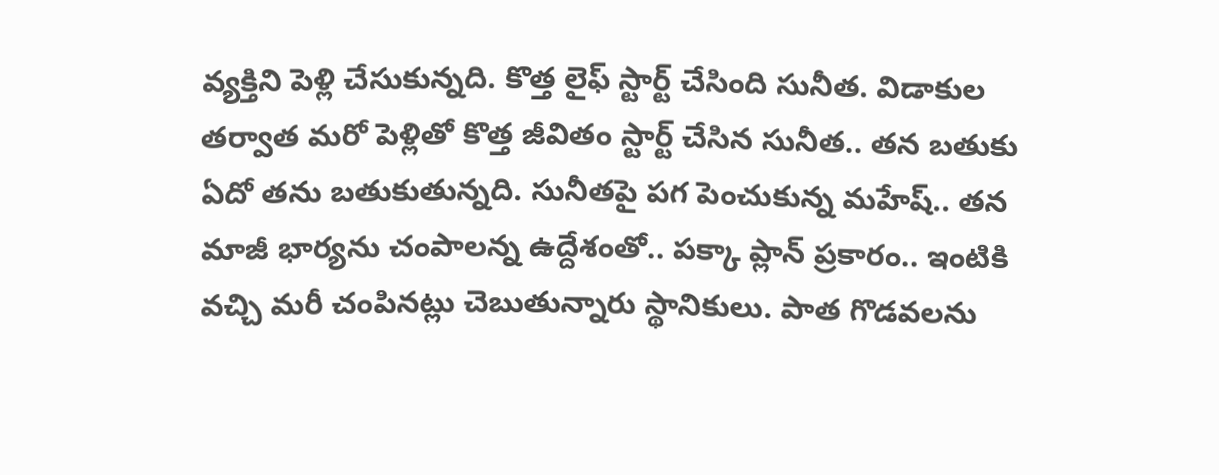వ్యక్తిని పెళ్లి చేసుకున్నది. కొత్త లైఫ్ స్టార్ట్ చేసింది సునీత. విడాకుల తర్వాత మరో పెళ్లితో కొత్త జీవితం స్టార్ట్ చేసిన సునీత.. తన బతుకు ఏదో తను బతుకుతున్నది. సునీతపై పగ పెంచుకున్న మహేష్.. తన మాజీ భార్యను చంపాలన్న ఉద్దేశంతో.. పక్కా ప్లాన్ ప్రకారం.. ఇంటికి వచ్చి మరీ చంపినట్లు చెబుతున్నారు స్థానికులు. పాత గొడవలను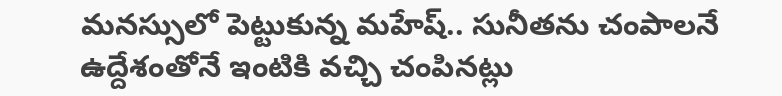మనస్సులో పెట్టుకున్న మహేష్.. సునీతను చంపాలనే ఉద్దేశంతోనే ఇంటికి వచ్చి చంపినట్లు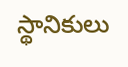స్థానికులు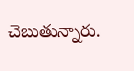చెబుతున్నారు.